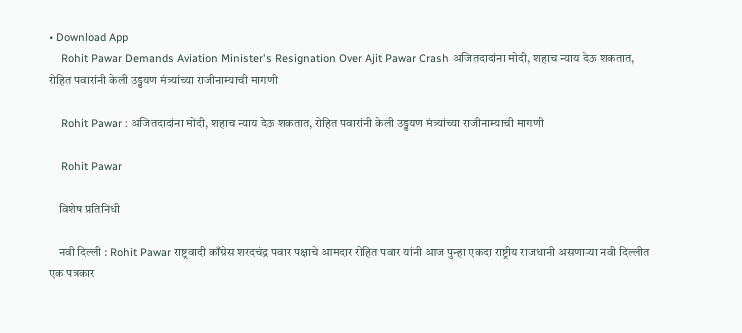• Download App
    Rohit Pawar Demands Aviation Minister's Resignation Over Ajit Pawar Crash अजितदादांना मोदी, शहाच न्याय देऊ शकतात, रोहित पवारांनी केली उड्डयण मंत्र्यांच्या राजीनाम्याची मागणी

    Rohit Pawar : अजितदादांना मोदी, शहाच न्याय देऊ शकतात, रोहित पवारांनी केली उड्डयण मंत्र्यांच्या राजीनाम्याची मागणी

    Rohit Pawar

    विशेष प्रतिनिधी

    नवी दिल्ली : Rohit Pawar राष्ट्रवादी काँग्रेस शरदचंद्र पवार पक्षाचे आमदार रोहित पवार यांनी आज पुन्हा एकदा राष्ट्रीय राजधानी असणाऱ्या नवी दिल्लीत एक पत्रकार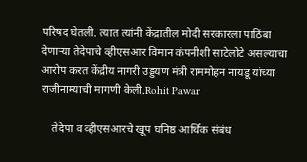परिषद घेतली. त्यात त्यांनी केंद्रातील मोदी सरकारला पाठिंबा देणाऱ्या तेदेपाचे व्हीएसआर विमान कंपनीशी साटेलोटे असल्याचा आरोप करत केंद्रीय नागरी उड्डयण मंत्री राममोहन नायडू यांच्या राजीनाम्याची मागणी केली.Rohit Pawar

    तेदेपा व व्हीएसआरचे खूप घनिष्ठ आर्थिक संबंध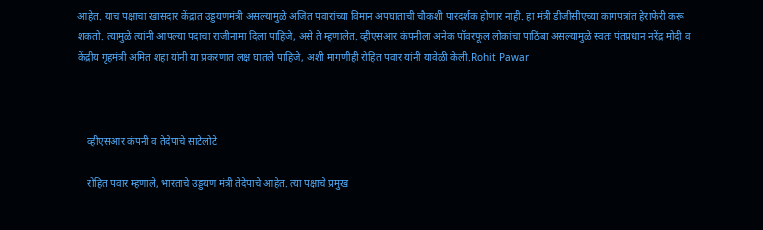आहेत. याच पक्षाचा खासदार केंद्रात उड्डयणमंत्री असल्यामुळे अजित पवारांच्या विमान अपघाताची चौकशी पारदर्शक होणार नाही. हा मंत्री डीजीसीएच्या कागपत्रांत हेराफेरी करू शकतो. त्यामुळे त्यांनी आपल्या पदाचा राजीनामा दिला पाहिजे, असे ते म्हणालेत. व्हीएसआर कंपनीला अनेक पॉवरफूल लोकांचा पाठिंबा असल्यामुळे स्वतः पंतप्रधान नरेंद्र मोदी व केंद्रीय गृहमंत्री अमित शहा यांनी या प्रकरणात लक्ष घातले पाहिजे, अशी मागणीही रोहित पवार यांनी यावेळी केली.Rohit Pawar



    व्हीएसआर कंपनी व तेदेपाचे साटेलोटे

    रोहित पवार म्हणाले, भारताचे उड्डयण मंत्री तेदेपाचे आहेत. त्या पक्षाचे प्रमुख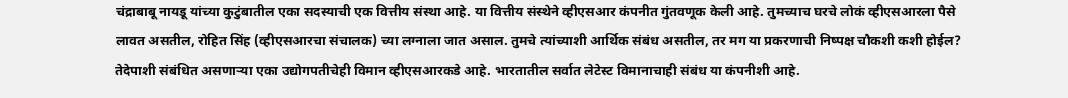चंद्राबाबू नायडू यांच्या कुटुंबातील एका सदस्याची एक वित्तीय संस्था आहे. या वित्तीय संस्थेने व्हीएसआर कंपनीत गुंतवणूक केली आहे. तुमच्याच घरचे लोकं व्हीएसआरला पैसे लावत असतील, रोहित सिंह (व्हीएसआरचा संचालक) च्या लग्नाला जात असाल. तुमचे त्यांच्याशी आर्थिक संबंध असतील, तर मग या प्रकरणाची निष्पक्ष चौकशी कशी होईल? तेदेपाशी संबंधित असणाऱ्या एका उद्योगपतीचेही विमान व्हीएसआरकडे आहे. भारतातील सर्वात लेटेस्ट विमानाचाही संबंध या कंपनीशी आहे.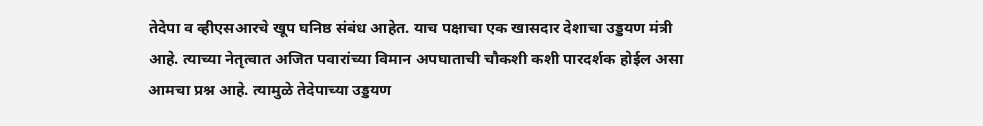तेदेपा व व्हीएसआरचे खूप घनिष्ठ संबंध आहेत. याच पक्षाचा एक खासदार देशाचा उड्डयण मंत्री आहे. त्याच्या नेतृत्वात अजित पवारांच्या विमान अपघाताची चौकशी कशी पारदर्शक होईल असा आमचा प्रश्न आहे. त्यामुळे तेदेपाच्या उड्डयण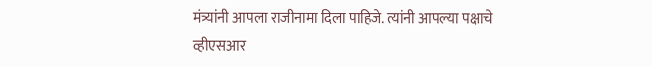मंत्र्यांनी आपला राजीनामा दिला पाहिजे. त्यांनी आपल्या पक्षाचे व्हीएसआर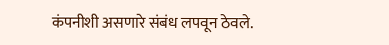कंपनीशी असणारे संबंध लपवून ठेवले.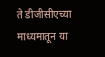ते डीजीसीएच्या माध्यमातून या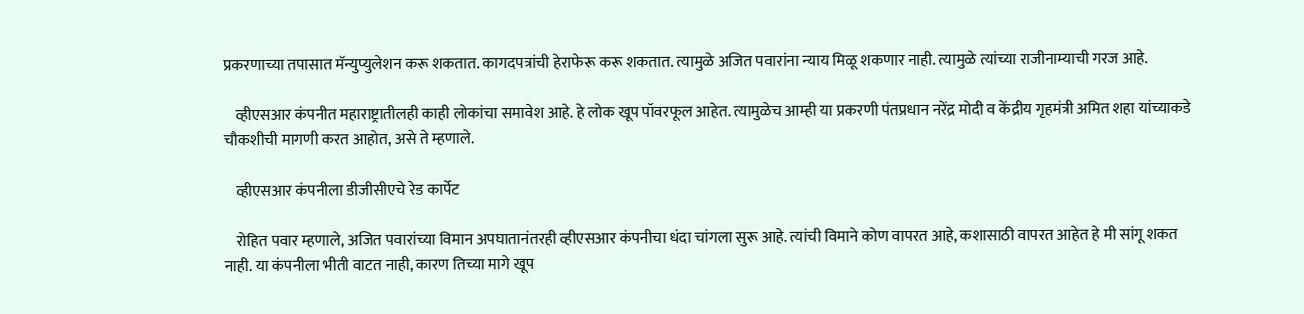प्रकरणाच्या तपासात मॅन्युप्युलेशन करू शकतात. कागदपत्रांची हेराफेरू करू शकतात. त्यामुळे अजित पवारांना न्याय मिळू शकणार नाही. त्यामुळे त्यांच्या राजीनाम्याची गरज आहे.

    व्हीएसआर कंपनीत महाराष्ट्रातीलही काही लोकांचा समावेश आहे. हे लोक खूप पॉवरफूल आहेत. त्यामुळेच आम्ही या प्रकरणी पंतप्रधान नरेंद्र मोदी व केंद्रीय गृहमंत्री अमित शहा यांच्याकडे चौकशीची मागणी करत आहोत, असे ते म्हणाले.

    व्हीएसआर कंपनीला डीजीसीएचे रेड कार्पेट

    रोहित पवार म्हणाले, अजित पवारांच्या विमान अपघातानंतरही व्हीएसआर कंपनीचा धंदा चांगला सुरू आहे. त्यांची विमाने कोण वापरत आहे, कशासाठी वापरत आहेत हे मी सांगू शकत नाही. या कंपनीला भीती वाटत नाही, कारण तिच्या मागे खूप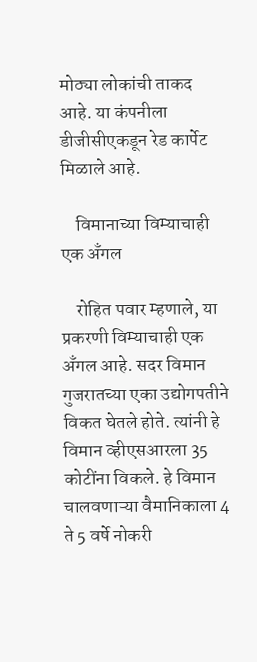मोठ्या लोकांची ताकद आहे. या कंपनीला डीजीसीएकडून रेड कार्पेट मिळाले आहे.

    विमानाच्या विम्याचाही एक अँगल

    रोहित पवार म्हणाले, या प्रकरणी विम्याचाही एक अँगल आहे. सदर विमान गुजरातच्या एका उद्योगपतीने विकत घेतले होते. त्यांनी हे विमान व्हीएसआरला 35 कोटींना विकले. हे विमान चालवणाऱ्या वैमानिकाला 4 ते 5 वर्षे नोकरी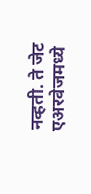नव्हती. ते जेट एअरवेजमध्ये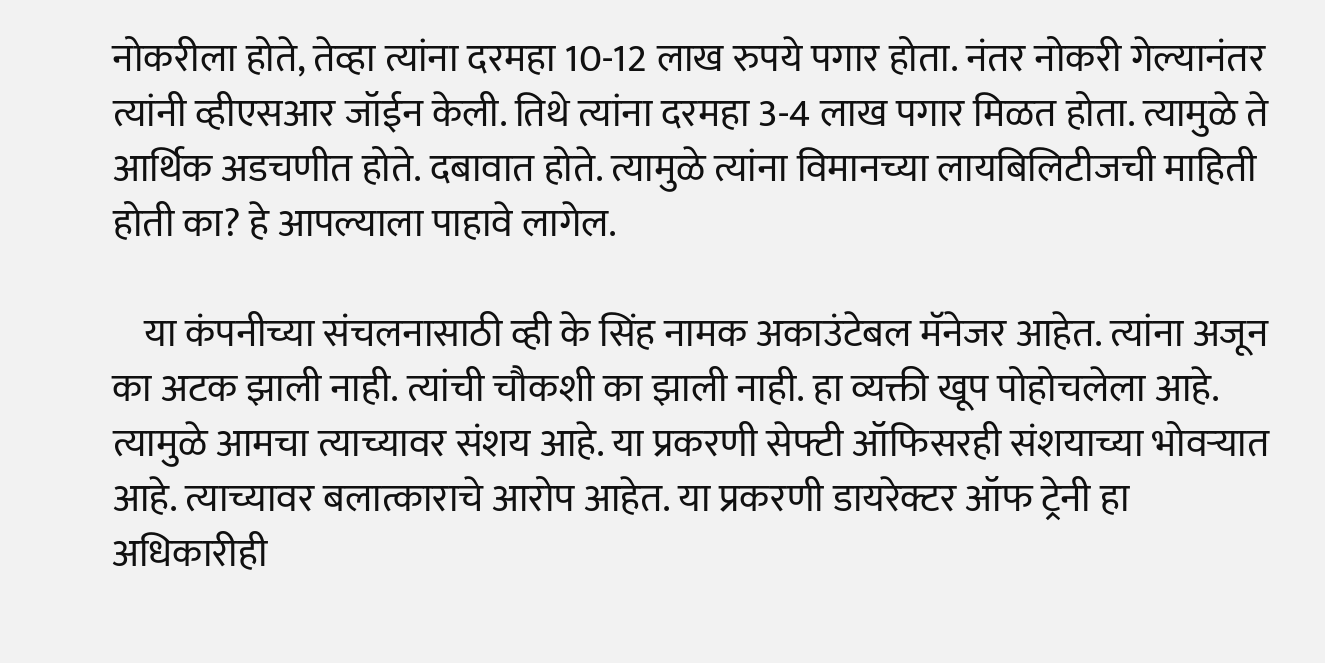नोकरीला होते, तेव्हा त्यांना दरमहा 10-12 लाख रुपये पगार होता. नंतर नोकरी गेल्यानंतर त्यांनी व्हीएसआर जॉईन केली. तिथे त्यांना दरमहा 3-4 लाख पगार मिळत होता. त्यामुळे ते आर्थिक अडचणीत होते. दबावात होते. त्यामुळे त्यांना विमानच्या लायबिलिटीजची माहिती होती का? हे आपल्याला पाहावे लागेल.

    या कंपनीच्या संचलनासाठी व्ही के सिंह नामक अकाउंटेबल मॅनेजर आहेत. त्यांना अजून का अटक झाली नाही. त्यांची चौकशी का झाली नाही. हा व्यक्ती खूप पोहोचलेला आहे. त्यामुळे आमचा त्याच्यावर संशय आहे. या प्रकरणी सेफ्टी ऑफिसरही संशयाच्या भोवऱ्यात आहे. त्याच्यावर बलात्काराचे आरोप आहेत. या प्रकरणी डायरेक्टर ऑफ ट्रेनी हा अधिकारीही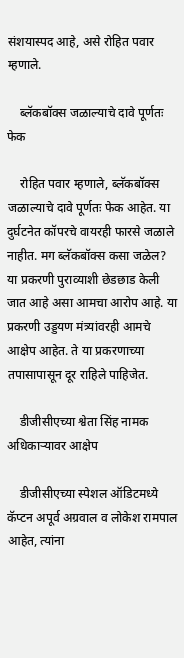संशयास्पद आहे, असे रोहित पवार म्हणाले.

    ब्लॅकबॉक्स जळाल्याचे दावे पूर्णतः फेक

    रोहित पवार म्हणाले, ब्लॅकबॉक्स जळाल्याचे दावे पूर्णतः फेक आहेत. या दुर्घटनेत कॉपरचे वायरही फारसे जळाले नाहीत. मग ब्लॅकबॉक्स कसा जळेल? या प्रकरणी पुराव्याशी छेडछाड केली जात आहे असा आमचा आरोप आहे. या प्रकरणी उड्डयण मंत्र्यांवरही आमचे आक्षेप आहेत. ते या प्रकरणाच्या तपासापासून दूर राहिले पाहिजेत.

    डीजीसीएच्या श्वेता सिंह नामक अधिकाऱ्यावर आक्षेप

    डीजीसीएच्या स्पेशल ऑडिटमध्ये कॅप्टन अपूर्व अग्रवाल व लोकेश रामपाल आहेत, त्यांना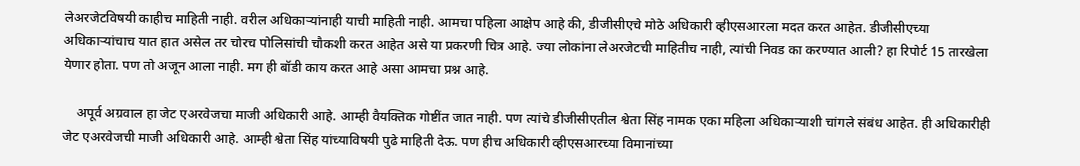लेअरजेटविषयी काहीच माहिती नाही. वरील अधिकाऱ्यांनाही याची माहिती नाही. आमचा पहिला आक्षेप आहे की, डीजीसीएचे मोठे अधिकारी व्हीएसआरला मदत करत आहेत. डीजीसीएच्या अधिकाऱ्यांचाच यात हात असेल तर चोरच पोलिसांची चौकशी करत आहेत असे या प्रकरणी चित्र आहे. ज्या लोकांना लेअरजेटची माहितीच नाही, त्यांची निवड का करण्यात आली? हा रिपोर्ट 15 तारखेला येणार होता. पण तो अजून आला नाही. मग ही बॉडी काय करत आहे असा आमचा प्रश्न आहे.

    अपूर्व अग्रवाल हा जेट एअरवेजचा माजी अधिकारी आहे. आम्ही वैयक्तिक गोष्टींत जात नाही. पण त्यांचे डीजीसीएतील श्वेता सिंह नामक एका महिला अधिकाऱ्याशी चांगले संबंध आहेत. ही अधिकारीही जेट एअरवेजची माजी अधिकारी आहे. आम्ही श्वेता सिंह यांच्याविषयी पुढे माहिती देऊ. पण हीच अधिकारी व्हीएसआरच्या विमानांच्या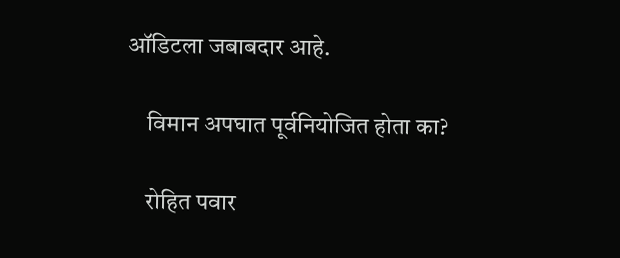ऑडिटला जबाबदार आहे.

    विमान अपघात पूर्वनियोजित होता का?

    रोहित पवार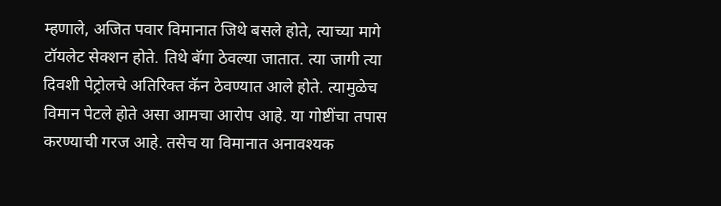म्हणाले, अजित पवार विमानात जिथे बसले होते, त्याच्या मागे टॉयलेट सेक्शन होते. तिथे बॅगा ठेवल्या जातात. त्या जागी त्या दिवशी पेट्रोलचे अतिरिक्त कॅन ठेवण्यात आले होते. त्यामुळेच विमान पेटले होते असा आमचा आरोप आहे. या गोष्टींचा तपास करण्याची गरज आहे. तसेच या विमानात अनावश्यक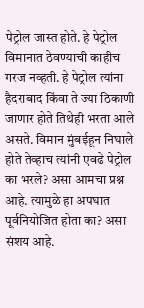पेट्रोल जास्त होते. हे पेट्रोल विमानात ठेवण्याची काहीच गरज नव्हती. हे पेट्रोल त्यांना हैदराबाद किंवा ते ज्या ठिकाणी जाणार होते तिथेही भरता आले असते. विमान मुंबईहून निघाले होते तेव्हाच त्यांनी एवढे पेट्रोल का भरले? असा आमचा प्रश्न आहे. त्यामुळे हा अपघात पूर्वनियोजित होता का? असा संशय आहे.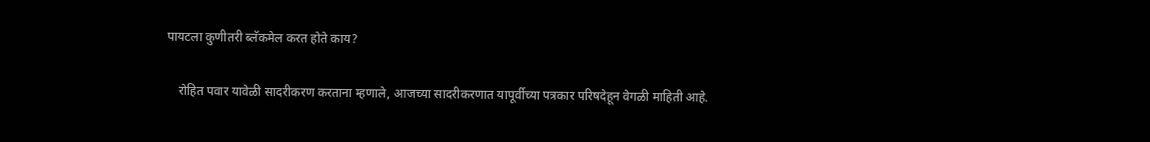पायटला कुणीतरी ब्लॅकमेल करत होते काय?

    रोहित पवार यावेळी सादरीकरण करताना म्हणाले, आजच्या सादरीकरणात यापूर्वीच्या पत्रकार परिषदेहून वेगळी माहिती आहे.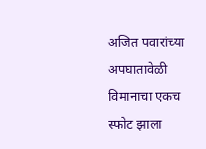अजित पवारांच्या अपघातावेळी विमानाचा एकच स्फोट झाला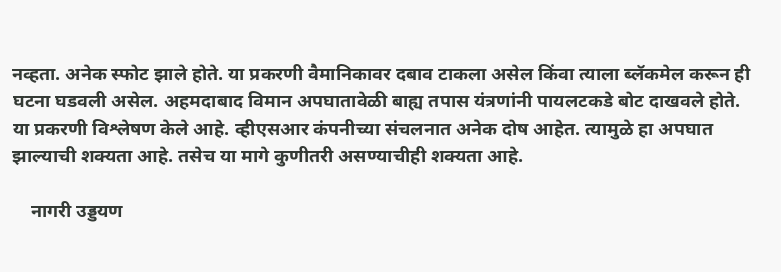नव्हता. अनेक स्फोट झाले होते. या प्रकरणी वैमानिकावर दबाव टाकला असेल किंवा त्याला ब्लॅकमेल करून ही घटना घडवली असेल. अहमदाबाद विमान अपघातावेळी बाह्य तपास यंत्रणांनी पायलटकडे बोट दाखवले होते. या प्रकरणी विश्लेषण केले आहे. व्हीएसआर कंपनीच्या संचलनात अनेक दोष आहेत. त्यामुळे हा अपघात झाल्याची शक्यता आहे. तसेच या मागे कुणीतरी असण्याचीही शक्यता आहे.

    नागरी उड्डयण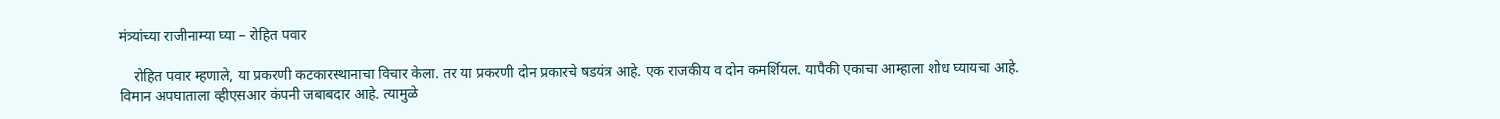मंत्र्यांच्या राजीनाम्या घ्या – रोहित पवार

    रोहित पवार म्हणाले, या प्रकरणी कटकारस्थानाचा विचार केला. तर या प्रकरणी दोन प्रकारचे षडयंत्र आहे. एक राजकीय व दोन कमर्शियल. यापैकी एकाचा आम्हाला शोध घ्यायचा आहे. विमान अपघाताला व्हीएसआर कंपनी जबाबदार आहे. त्यामुळे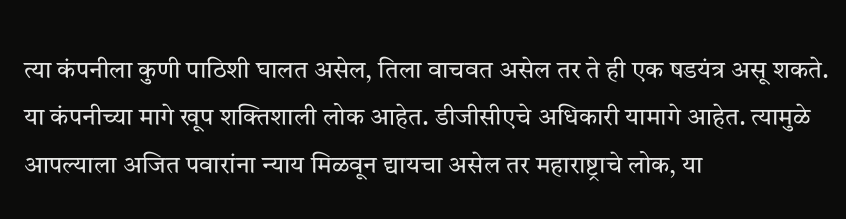त्या कंपनीला कुणी पाठिशी घालत असेल, तिला वाचवत असेल तर ते ही एक षडयंत्र असू शकते. या कंपनीच्या मागे खूप शक्तिशाली लोक आहेत. डीजीसीएचे अधिकारी यामागे आहेत. त्यामुळे आपल्याला अजित पवारांना न्याय मिळवून द्यायचा असेल तर महाराष्ट्राचे लोक, या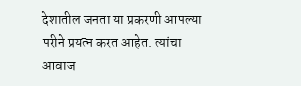देशातील जनता या प्रकरणी आपल्या परीने प्रयत्न करत आहेत. त्यांचा आवाज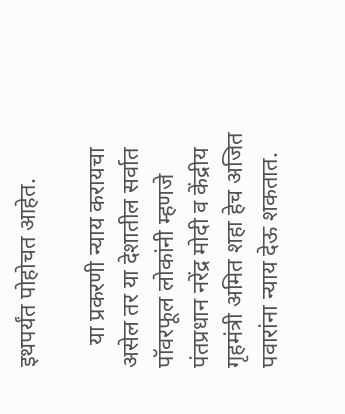इथपर्यंत पोहोचत आहेत.

    या प्रकरणी न्याय करायचा असेल तर या देशातील सर्वात पॉवरफूल लोकांनी म्हणजे पंतप्रधान नरेंद्र मोदी व केंद्रीय गृहमंत्री अमित शहा हेच अजित पवारांना न्याय देऊ शकतात.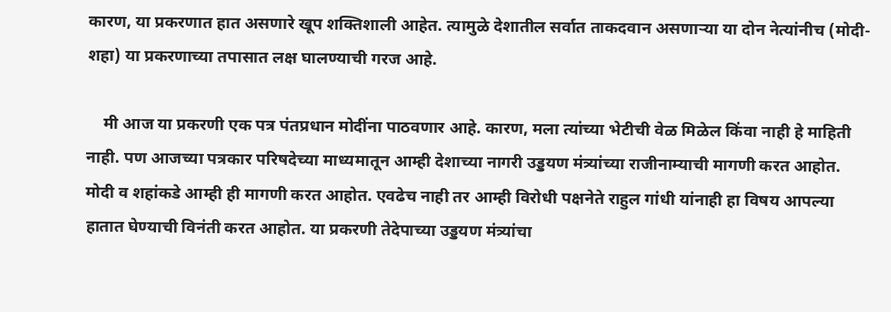कारण, या प्रकरणात हात असणारे खूप शक्तिशाली आहेत. त्यामुळे देशातील सर्वात ताकदवान असणाऱ्या या दोन नेत्यांनीच (मोदी-शहा) या प्रकरणाच्या तपासात लक्ष घालण्याची गरज आहे.

    मी आज या प्रकरणी एक पत्र पंतप्रधान मोदींना पाठवणार आहे. कारण, मला त्यांच्या भेटीची वेळ मिळेल किंवा नाही हे माहिती नाही. पण आजच्या पत्रकार परिषदेच्या माध्यमातून आम्ही देशाच्या नागरी उड्डयण मंत्र्यांच्या राजीनाम्याची मागणी करत आहोत. मोदी व शहांकडे आम्ही ही मागणी करत आहोत. एवढेच नाही तर आम्ही विरोधी पक्षनेते राहुल गांधी यांनाही हा विषय आपल्या हातात घेण्याची विनंती करत आहोत. या प्रकरणी तेदेपाच्या उड्डयण मंत्र्यांचा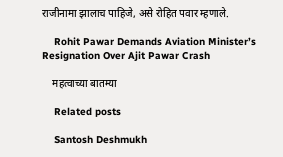राजीनामा झालाच पाहिजे, असे रोहित पवार म्हणाले.

    Rohit Pawar Demands Aviation Minister’s Resignation Over Ajit Pawar Crash

    महत्वाच्या बातम्या

    Related posts

    Santosh Deshmukh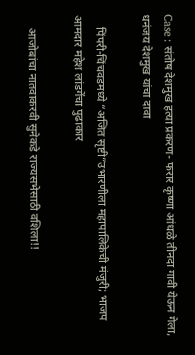Case : संतोष देशमुख हत्या प्रकरण- फरार कृष्णा आंधळे तीनदा गावी येऊन गेला, धनंजय देशमुख यांचा दावा

    पिंपरी-चिंचवडमध्ये “अजित सृष्टी”उभारणीला महापालिकेची मंजुरी; भाजप आमदार महेश लांडगेंचा पुढाकार

    आजोबांचा नातवाकरवी सुनेकडे राज्यसभेसाठी वशिला!!